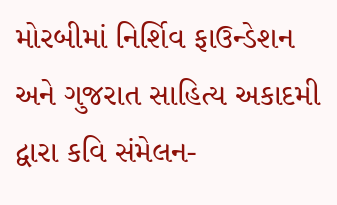મોરબીમાં નિર્શિવ ફાઉન્ડેશન અને ગુજરાત સાહિત્ય અકાદમી દ્વારા કવિ સંમેલન-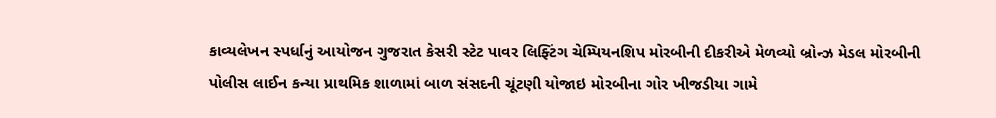કાવ્યલેખન સ્પર્ધાનું આયોજન ગુજરાત કેસરી સ્ટેટ પાવર લિફ્ટિંગ ચેમ્પિયનશિપ મોરબીની દીકરીએ મેળવ્યો બ્રોન્ઝ મેડલ મોરબીની પોલીસ લાઈન કન્યા પ્રાથમિક શાળામાં બાળ સંસદની ચૂંટણી યોજાઇ મોરબીના ગોર ખીજડીયા ગામે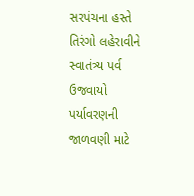સરપંચના હસ્તે તિરંગો લહેરાવીને સ્વાતંત્ર્ય પર્વ ઉજવાયો પર્યાવરણની જાળવણી માટે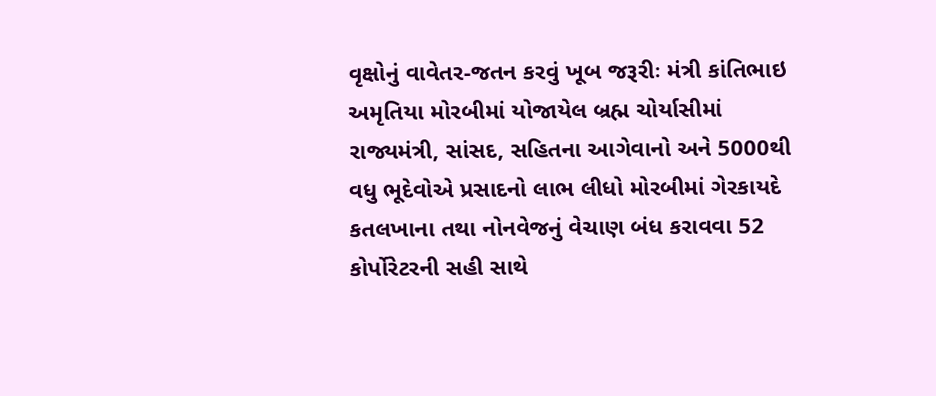વૃક્ષોનું વાવેતર-જતન કરવું ખૂબ જરૂરીઃ મંત્રી કાંતિભાઇ અમૃતિયા મોરબીમાં યોજાયેલ બ્રહ્મ ચોર્યાસીમાં રાજ્યમંત્રી, સાંસદ, સહિતના આગેવાનો અને 5000થી વધુ ભૂદેવોએ પ્રસાદનો લાભ લીધો મોરબીમાં ગેરકાયદે કતલખાના તથા નોનવેજનું વેચાણ બંધ કરાવવા 52 કોર્પોરેટરની સહી સાથે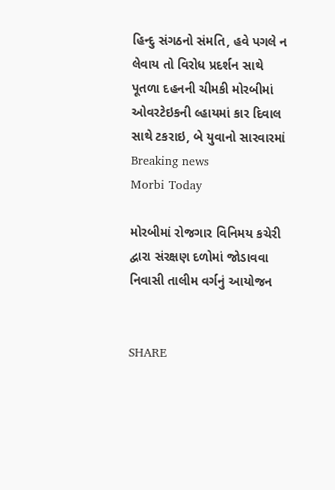હિન્દુ સંગઠનો સંમતિ, હવે પગલે ન લેવાય તો વિરોધ પ્રદર્શન સાથે પૂતળા દહનની ચીમકી મોરબીમાં ઓવરટેઇકની લ્હાયમાં કાર દિવાલ સાથે ટકરાઇ, બે યુવાનો સારવારમાં
Breaking news
Morbi Today

મોરબીમાં રોજગાર વિનિમય કચેરી દ્વારા સંરક્ષણ દળોમાં જોડાવવા નિવાસી તાલીમ વર્ગનું આયોજન


SHARE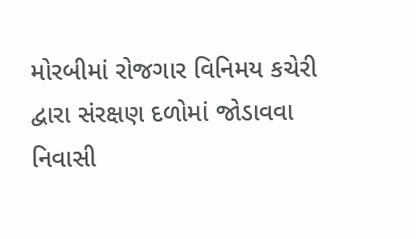મોરબીમાં રોજગાર વિનિમય કચેરી દ્વારા સંરક્ષણ દળોમાં જોડાવવા નિવાસી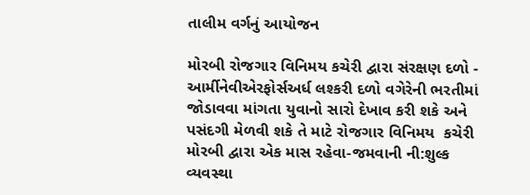તાલીમ વર્ગનું આયોજન

મોરબી રોજગાર વિનિમય કચેરી દ્વારા સંરક્ષણ દળો - આર્મીનેવીએરફોર્સઅર્ધ લશ્કરી દળો વગેરેની ભરતીમાં જોડાવવા માંગતા યુવાનો સારો દેખાવ કરી શકે અને પસંદગી મેળવી શકે તે માટે રોજગાર વિનિમય  કચેરી  મોરબી દ્વારા એક માસ રહેવા-જમવાની ની:શુલ્ક વ્યવસ્થા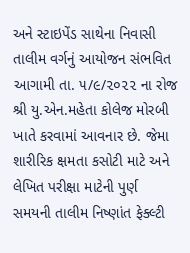અને સ્ટાઇપેંડ સાથેના નિવાસી તાલીમ વર્ગનું આયોજન સંભવિત આગામી તા. ૫/૯/૨૦૨૨ ના રોજ શ્રી યુ.એન.મહેતા કોલેજ મોરબી ખાતે કરવામાં આવનાર છે. જેમા શારીરિક ક્ષમતા કસોટી માટે અને લેખિત પરીક્ષા માટેની પુર્ણ સમયની તાલીમ નિષ્ણાંત ફેક્લ્ટી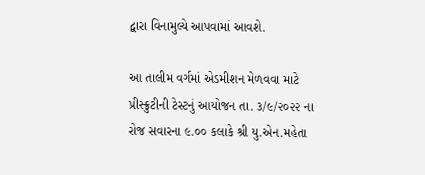દ્વારા વિનામુલ્યે આપવામાં આવશે.

આ તાલીમ વર્ગમાં એડમીશન મેળવવા માટે પ્રીસ્ક્રુટીની ટેસ્ટનું આયોજન તા. ૩/૯/૨૦૨૨ ના રોજ સવારના ૯.૦૦ કલાકે શ્રી યુ.એન.મહેતા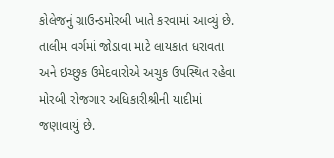કોલેજનું ગ્રાઉન્ડમોરબી ખાતે કરવામાં આવ્યું છે. તાલીમ વર્ગમાં જોડાવા માટે લાયકાત ધરાવતા અને ઇચ્છુક ઉમેદવારોએ અચુક ઉપસ્થિત રહેવા મોરબી રોજગાર અધિકારીશ્રીની યાદીમાં જણાવાયું છે.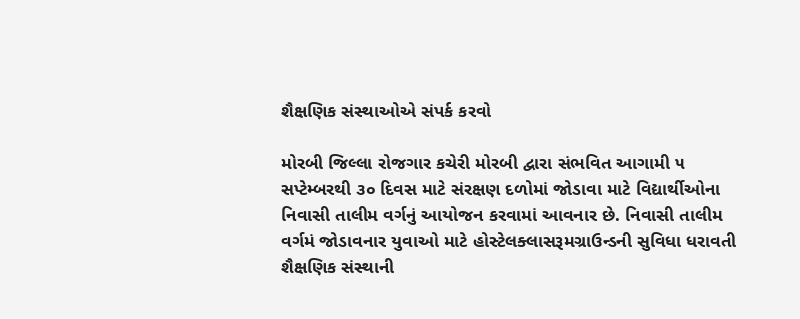શૈક્ષણિક સંસ્થાઓએ સંપર્ક કરવો

મોરબી જિલ્લા રોજગાર કચેરી મોરબી દ્વારા સંભવિત આગામી ૫ સપ્ટેમ્બરથી ૩૦ દિવસ માટે સંરક્ષણ દળોમાં જોડાવા માટે વિદ્યાર્થીઓના નિવાસી તાલીમ વર્ગનું આયોજન કરવામાં આવનાર છે. નિવાસી તાલીમ વર્ગમં જોડાવનાર યુવાઓ માટે હોસ્ટેલક્લાસરૂમગ્રાઉન્ડની સુવિધા ધરાવતી શૈક્ષણિક સંસ્થાની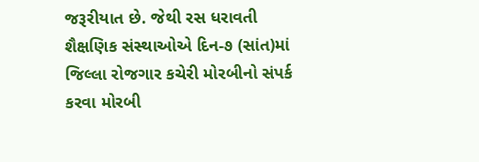જરૂરીયાત છે. જેથી રસ ધરાવતી શૈક્ષણિક સંસ્થાઓએ દિન-૭ (સાંત)માં જિલ્લા રોજગાર કચેરી મોરબીનો સંપર્ક કરવા મોરબી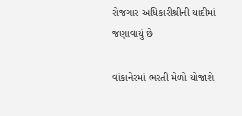રોજગાર અધિકારીશ્રીની યાદીમાં જણાવાયું છે

વાંકાનેરમાં ભરતી મેળો યોજાશે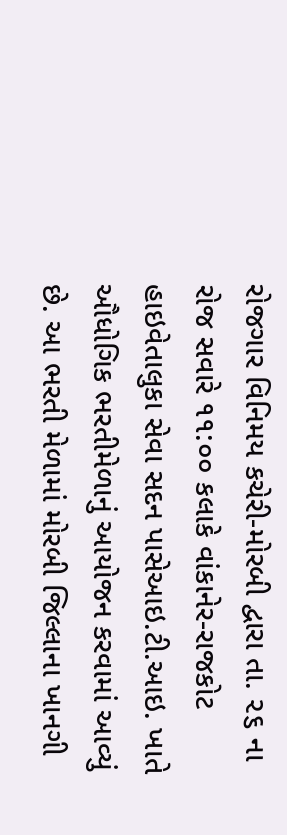રોજગાર વિનિમય કચેરી-મોરબી દ્વારા તા. ૨૬ ના રોજ સવારે ૧૧:૦૦ કલાકે વાંકાનેર-રાજકોટ હાઇવેતાલુકા સેવા સદન પાસેઆઇ.ટી.આઇ. ખાતે ઔધોગિક ભરતીમેળાનું આયોજન કરવામાં આવ્યું છે. આ ભરતી મેળામાં મોરબી જિલ્લાના ખાનગી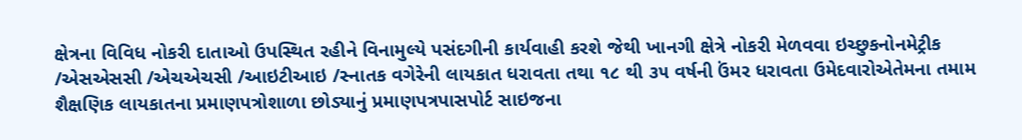ક્ષેત્રના વિવિધ નોકરી દાતાઓ ઉપસ્થિત રહીને વિનામુલ્યે પસંદગીની કાર્યવાહી કરશે જેથી ખાનગી ક્ષેત્રે નોકરી મેળવવા ઇચ્છુકનોનમેટ્રીક /એસએસસી /એચએચસી /આઇટીઆઇ /સ્નાતક વગેરેની લાયકાત ધરાવતા તથા ૧૮ થી ૩૫ વર્ષની ઉંમર ધરાવતા ઉમેદવારોએતેમના તમામ શૈક્ષણિક લાયકાતના પ્રમાણપત્રોશાળા છોડ્યાનું પ્રમાણપત્રપાસપોર્ટ સાઇજના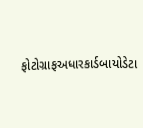ફોટોગ્રાફઅધારકાર્ડબાયોડેટા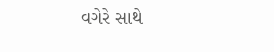વગેરે સાથે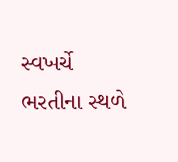સ્વખર્ચે ભરતીના સ્થળે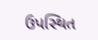ઉપસ્થિત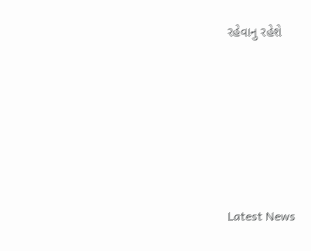રહેવાનુ રહેશે






Latest News